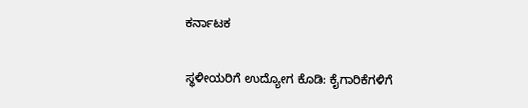ಕರ್ನಾಟಕ

ಸ್ಥಳೀಯರಿಗೆ ಉದ್ಯೋಗ ಕೊಡಿ: ಕೈಗಾರಿಕೆಗಳಿಗೆ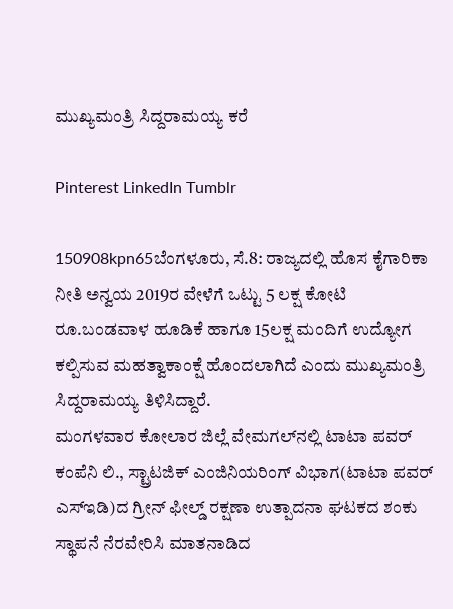ಮುಖ್ಯಮಂತ್ರಿ ಸಿದ್ದರಾಮಯ್ಯ ಕರೆ

Pinterest LinkedIn Tumblr

150908kpn65ಬೆಂಗಳೂರು, ಸೆ.8: ರಾಜ್ಯದಲ್ಲಿ ಹೊಸ ಕೈಗಾರಿಕಾ ನೀತಿ ಅನ್ವಯ 2019ರ ವೇಳೆಗೆ ಒಟ್ಟು 5 ಲಕ್ಷ ಕೋಟಿ ರೂ.ಬಂಡವಾಳ ಹೂಡಿಕೆ ಹಾಗೂ 15ಲಕ್ಷ ಮಂದಿಗೆ ಉದ್ಯೋಗ ಕಲ್ಪಿಸುವ ಮಹತ್ವಾಕಾಂಕ್ಷೆ ಹೊಂದಲಾಗಿದೆ ಎಂದು ಮುಖ್ಯಮಂತ್ರಿ ಸಿದ್ದರಾಮಯ್ಯ ತಿಳಿಸಿದ್ದಾರೆ.
ಮಂಗಳವಾರ ಕೋಲಾರ ಜಿಲ್ಲೆ ವೇಮಗಲ್‌ನಲ್ಲಿ ಟಾಟಾ ಪವರ್ ಕಂಪೆನಿ ಲಿ., ಸ್ಟ್ರಾಟಜಿಕ್ ಎಂಜಿನಿಯರಿಂಗ್ ವಿಭಾಗ(ಟಾಟಾ ಪವರ್ ಎಸ್‌ಇಡಿ)ದ ಗ್ರೀನ್ ಫೀಲ್ಡ್ ರಕ್ಷಣಾ ಉತ್ಪಾದನಾ ಘಟಕದ ಶಂಕು ಸ್ಥಾಪನೆ ನೆರವೇರಿಸಿ ಮಾತನಾಡಿದ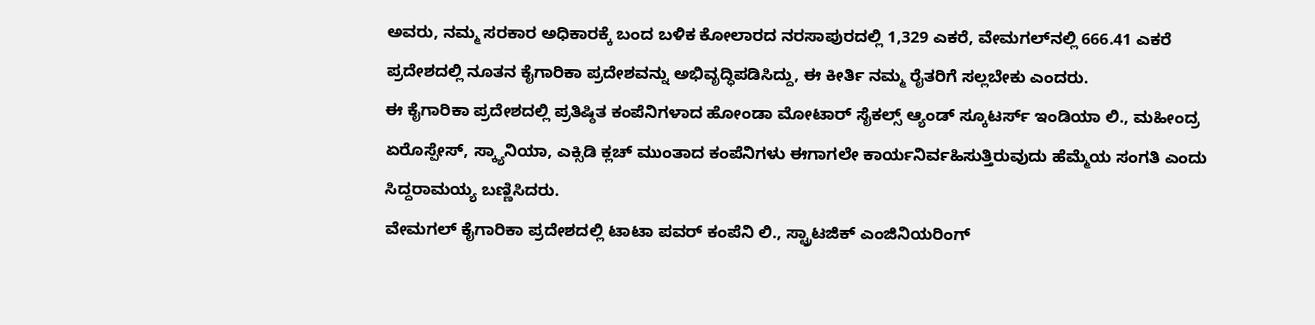ಅವರು, ನಮ್ಮ ಸರಕಾರ ಅಧಿಕಾರಕ್ಕೆ ಬಂದ ಬಳಿಕ ಕೋಲಾರದ ನರಸಾಪುರದಲ್ಲಿ 1,329 ಎಕರೆ, ವೇಮಗಲ್‌ನಲ್ಲಿ 666.41 ಎಕರೆ ಪ್ರದೇಶದಲ್ಲಿ ನೂತನ ಕೈಗಾರಿಕಾ ಪ್ರದೇಶವನ್ನು ಅಭಿವೃದ್ಧಿಪಡಿಸಿದ್ದು, ಈ ಕೀರ್ತಿ ನಮ್ಮ ರೈತರಿಗೆ ಸಲ್ಲಬೇಕು ಎಂದರು.
ಈ ಕೈಗಾರಿಕಾ ಪ್ರದೇಶದಲ್ಲಿ ಪ್ರತಿಷ್ಠಿತ ಕಂಪೆನಿಗಳಾದ ಹೋಂಡಾ ಮೋಟಾರ್ ಸೈಕಲ್ಸ್ ಆ್ಯಂಡ್ ಸ್ಕೂಟರ್ಸ್‌ ಇಂಡಿಯಾ ಲಿ., ಮಹೀಂದ್ರ ಏರೊಸ್ಪೇಸ್, ಸ್ಕ್ಯಾನಿಯಾ, ಎಕ್ಸಿಡಿ ಕ್ಲಚ್ ಮುಂತಾದ ಕಂಪೆನಿಗಳು ಈಗಾಗಲೇ ಕಾರ್ಯನಿರ್ವಹಿಸುತ್ತಿರುವುದು ಹೆಮ್ಮೆಯ ಸಂಗತಿ ಎಂದು ಸಿದ್ದರಾಮಯ್ಯ ಬಣ್ಣಿಸಿದರು.
ವೇಮಗಲ್ ಕೈಗಾರಿಕಾ ಪ್ರದೇಶದಲ್ಲಿ ಟಾಟಾ ಪವರ್ ಕಂಪೆನಿ ಲಿ., ಸ್ಟ್ರಾಟಜಿಕ್ ಎಂಜಿನಿಯರಿಂಗ್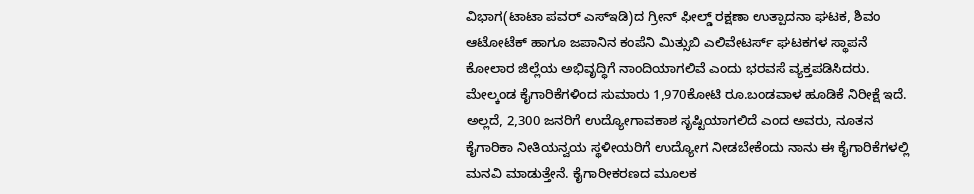ವಿಭಾಗ(ಟಾಟಾ ಪವರ್ ಎಸ್‌ಇಡಿ)ದ ಗ್ರೀನ್ ಫೀಲ್ಡ್ ರಕ್ಷಣಾ ಉತ್ಪಾದನಾ ಘಟಕ, ಶಿವಂ ಆಟೋಟೆಕ್ ಹಾಗೂ ಜಪಾನಿನ ಕಂಪೆನಿ ಮಿತ್ಸುಬಿ ಎಲಿವೇಟರ್ಸ್‌ ಘಟಕಗಳ ಸ್ಥಾಪನೆ ಕೋಲಾರ ಜಿಲ್ಲೆಯ ಅಭಿವೃದ್ಧಿಗೆ ನಾಂದಿಯಾಗಲಿವೆ ಎಂದು ಭರವಸೆ ವ್ಯಕ್ತಪಡಿಸಿದರು.
ಮೇಲ್ಕಂಡ ಕೈಗಾರಿಕೆಗಳಿಂದ ಸುಮಾರು 1,970ಕೋಟಿ ರೂ.ಬಂಡವಾಳ ಹೂಡಿಕೆ ನಿರೀಕ್ಷೆ ಇದೆ. ಅಲ್ಲದೆ, 2,300 ಜನರಿಗೆ ಉದ್ಯೋಗಾವಕಾಶ ಸೃಷ್ಟಿಯಾಗಲಿದೆ ಎಂದ ಅವರು, ನೂತನ ಕೈಗಾರಿಕಾ ನೀತಿಯನ್ವಯ ಸ್ಥಳೀಯರಿಗೆ ಉದ್ಯೋಗ ನೀಡಬೇಕೆಂದು ನಾನು ಈ ಕೈಗಾರಿಕೆಗಳಲ್ಲಿ ಮನವಿ ಮಾಡುತ್ತೇನೆ. ಕೈಗಾರೀಕರಣದ ಮೂಲಕ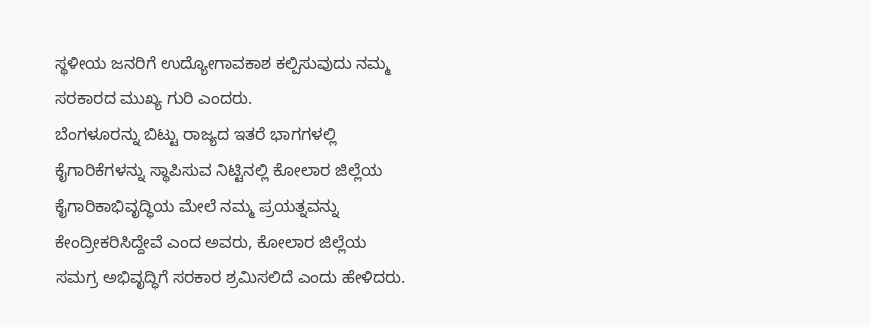ಸ್ಥಳೀಯ ಜನರಿಗೆ ಉದ್ಯೋಗಾವಕಾಶ ಕಲ್ಪಿಸುವುದು ನಮ್ಮ ಸರಕಾರದ ಮುಖ್ಯ ಗುರಿ ಎಂದರು.
ಬೆಂಗಳೂರನ್ನು ಬಿಟ್ಟು ರಾಜ್ಯದ ಇತರೆ ಭಾಗಗಳಲ್ಲಿ ಕೈಗಾರಿಕೆಗಳನ್ನು ಸ್ಥಾಪಿಸುವ ನಿಟ್ಟಿನಲ್ಲಿ ಕೋಲಾರ ಜಿಲ್ಲೆಯ ಕೈಗಾರಿಕಾಭಿವೃದ್ಧಿಯ ಮೇಲೆ ನಮ್ಮ ಪ್ರಯತ್ನವನ್ನು ಕೇಂದ್ರೀಕರಿಸಿದ್ದೇವೆ ಎಂದ ಅವರು, ಕೋಲಾರ ಜಿಲ್ಲೆಯ ಸಮಗ್ರ ಅಭಿವೃದ್ಧಿಗೆ ಸರಕಾರ ಶ್ರಮಿಸಲಿದೆ ಎಂದು ಹೇಳಿದರು.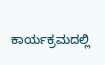ಕಾರ್ಯಕ್ರಮದಲ್ಲಿ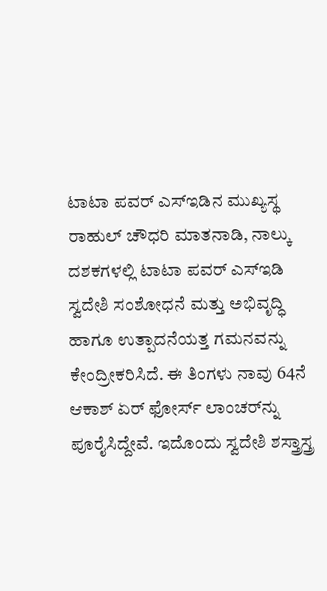ಟಾಟಾ ಪವರ್ ಎಸ್‌ಇಡಿನ ಮುಖ್ಯಸ್ಥ ರಾಹುಲ್ ಚೌಧರಿ ಮಾತನಾಡಿ, ನಾಲ್ಕು ದಶಕಗಳಲ್ಲಿ ಟಾಟಾ ಪವರ್ ಎಸ್‌ಇಡಿ ಸ್ವದೇಶಿ ಸಂಶೋಧನೆ ಮತ್ತು ಅಭಿವೃದ್ಧಿ ಹಾಗೂ ಉತ್ಪಾದನೆಯತ್ತ ಗಮನವನ್ನು ಕೇಂದ್ರೀಕರಿಸಿದೆ. ಈ ತಿಂಗಳು ನಾವು 64ನೆ ಆಕಾಶ್ ಏರ್ ಫೋರ್ಸ್ ಲಾಂಚರ್‌ನ್ನು ಪೂರೈಸಿದ್ದೇವೆ. ಇದೊಂದು ಸ್ವದೇಶಿ ಶಸ್ತ್ರಾಸ್ತ್ರ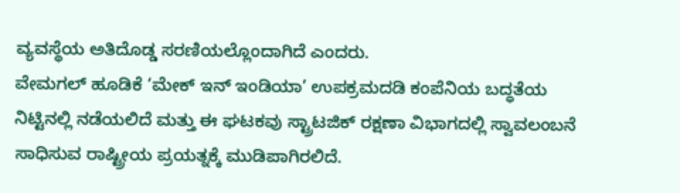ವ್ಯವಸ್ಥೆಯ ಅತಿದೊಡ್ಡ ಸರಣಿಯಲ್ಲೊಂದಾಗಿದೆ ಎಂದರು.
ವೇಮಗಲ್ ಹೂಡಿಕೆ ‘ಮೇಕ್ ಇನ್ ಇಂಡಿಯಾ’ ಉಪಕ್ರಮದಡಿ ಕಂಪೆನಿಯ ಬದ್ಧತೆಯ ನಿಟ್ಟಿನಲ್ಲಿ ನಡೆಯಲಿದೆ ಮತ್ತು ಈ ಘಟಕವು ಸ್ಟ್ರಾಟಜಿಕ್ ರಕ್ಷಣಾ ವಿಭಾಗದಲ್ಲಿ ಸ್ವಾವಲಂಬನೆ ಸಾಧಿಸುವ ರಾಷ್ಟ್ರೀಯ ಪ್ರಯತ್ನಕ್ಕೆ ಮುಡಿಪಾಗಿರಲಿದೆ.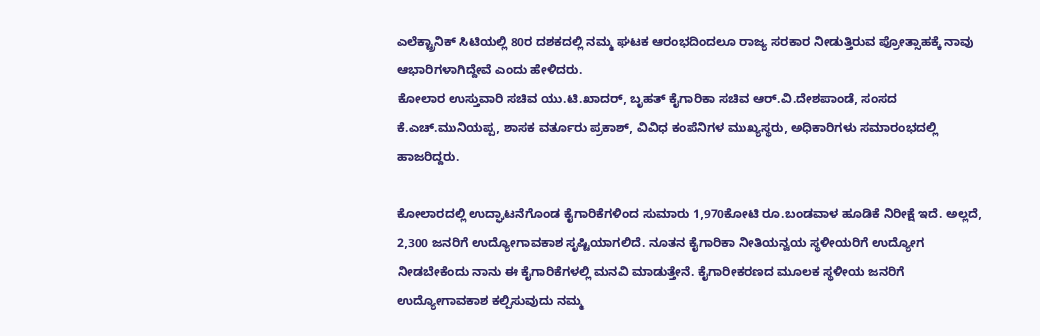ಎಲೆಕ್ಟ್ರಾನಿಕ್ ಸಿಟಿಯಲ್ಲಿ 80ರ ದಶಕದಲ್ಲಿ ನಮ್ಮ ಘಟಕ ಆರಂಭದಿಂದಲೂ ರಾಜ್ಯ ಸರಕಾರ ನೀಡುತ್ತಿರುವ ಪ್ರೋತ್ಸಾಹಕ್ಕೆ ನಾವು ಆಭಾರಿಗಳಾಗಿದ್ದೇವೆ ಎಂದು ಹೇಳಿದರು.
ಕೋಲಾರ ಉಸ್ತುವಾರಿ ಸಚಿವ ಯು.ಟಿ.ಖಾದರ್, ಬೃಹತ್ ಕೈಗಾರಿಕಾ ಸಚಿವ ಆರ್.ವಿ.ದೇಶಪಾಂಡೆ, ಸಂಸದ ಕೆ.ಎಚ್.ಮುನಿಯಪ್ಪ, ಶಾಸಕ ವರ್ತೂರು ಪ್ರಕಾಶ್, ವಿವಿಧ ಕಂಪೆನಿಗಳ ಮುಖ್ಯಸ್ಥರು, ಅಧಿಕಾರಿಗಳು ಸಮಾರಂಭದಲ್ಲಿ ಹಾಜರಿದ್ದರು.

ಕೋಲಾರದಲ್ಲಿ ಉದ್ಘಾಟನೆಗೊಂಡ ಕೈಗಾರಿಕೆಗಳಿಂದ ಸುಮಾರು 1,970ಕೋಟಿ ರೂ.ಬಂಡವಾಳ ಹೂಡಿಕೆ ನಿರೀಕ್ಷೆ ಇದೆ. ಅಲ್ಲದೆ, 2,300 ಜನರಿಗೆ ಉದ್ಯೋಗಾವಕಾಶ ಸೃಷ್ಟಿಯಾಗಲಿದೆ. ನೂತನ ಕೈಗಾರಿಕಾ ನೀತಿಯನ್ವಯ ಸ್ಥಳೀಯರಿಗೆ ಉದ್ಯೋಗ ನೀಡಬೇಕೆಂದು ನಾನು ಈ ಕೈಗಾರಿಕೆಗಳಲ್ಲಿ ಮನವಿ ಮಾಡುತ್ತೇನೆ. ಕೈಗಾರೀಕರಣದ ಮೂಲಕ ಸ್ಥಳೀಯ ಜನರಿಗೆ ಉದ್ಯೋಗಾವಕಾಶ ಕಲ್ಪಿಸುವುದು ನಮ್ಮ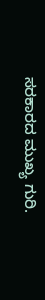ಸರಕಾರದ ಮುಖ್ಯ ಗುರಿ.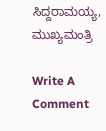ಸಿದ್ದರಾಮಯ್ಯ, ಮುಖ್ಯಮಂತ್ರಿ

Write A Comment